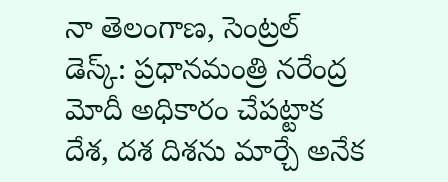నా తెలంగాణ, సెంట్రల్ డెస్క్: ప్రధానమంత్రి నరేంద్ర మోదీ అధికారం చేపట్టాక దేశ, దశ దిశను మార్చే అనేక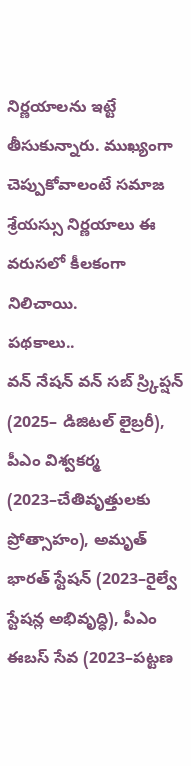నిర్ణయాలను ఇట్టే తీసుకున్నారు. ముఖ్యంగా చెప్పుకోవాలంటే సమాజ శ్రేయస్సు నిర్ణయాలు ఈ వరుసలో కీలకంగా నిలిచాయి.
పథకాలు..
వన్ నేషన్ వన్ సబ్ స్ర్కిప్షన్ (2025– డిజిటల్ లైబ్రరీ), పీఎం విశ్వకర్మ (2023–చేతివృత్తులకు ప్రోత్సాహం), అమృత్ భారత్ స్టేషన్ (2023–రైల్వే స్టేషన్ల అభివృద్ధి), పీఎం ఈబస్ సేవ (2023–పట్టణ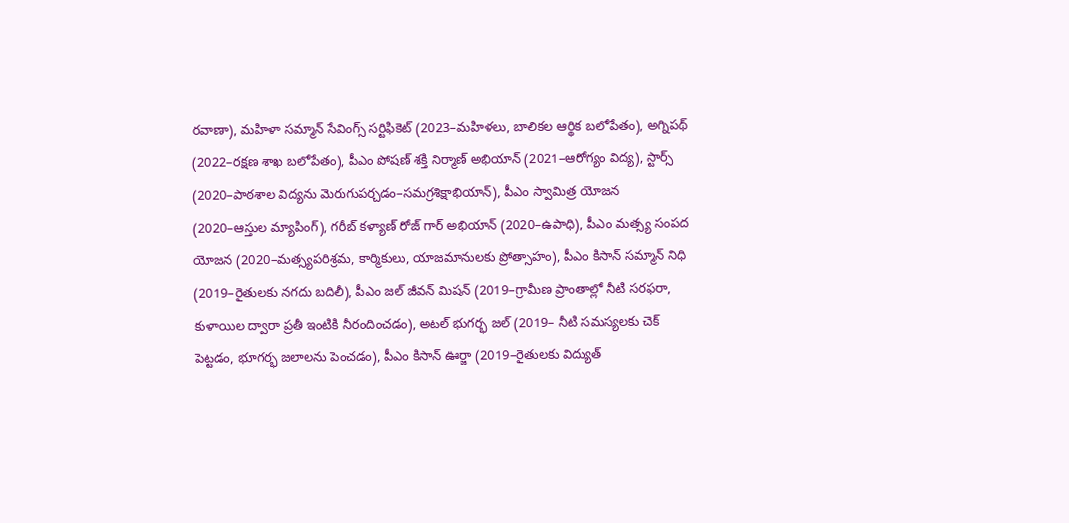రవాణా), మహిళా సమ్మాన్ సేవింగ్స్ సర్టిఫికెట్ (2023–మహిళలు, బాలికల ఆర్థిక బలోపేతం), అగ్నిపథ్ (2022–రక్షణ శాఖ బలోపేతం), పీఎం పోషణ్ శక్తి నిర్మాణ్ అభియాన్ (2021–ఆరోగ్యం విద్య), స్టార్స్ (2020–పాఠశాల విద్యను మెరుగుపర్చడం–సమగ్రశిక్షాభియాన్), పీఎం స్వామిత్ర యోజన (2020–ఆస్తుల మ్యాపింగ్), గరీబ్ కళ్యాణ్ రోజ్ గార్ అభియాన్ (2020–ఉపాధి), పీఎం మత్స్య సంపద యోజన (2020–మత్స్యపరిశ్రమ, కార్మికులు, యాజమానులకు ప్రోత్సాహం), పీఎం కిసాన్ సమ్మాన్ నిధి (2019–రైతులకు నగదు బదిలీ), పీఎం జల్ జీవన్ మిషన్ (2019–గ్రామీణ ప్రాంతాల్లో నీటి సరఫరా, కుళాయిల ద్వారా ప్రతీ ఇంటికి నీరందించడం), అటల్ భుగర్భ జల్ (2019– నీటి సమస్యలకు చెక్ పెట్టడం, భూగర్భ జలాలను పెంచడం), పీఎం కిసాన్ ఊర్జా (2019–రైతులకు విద్యుత్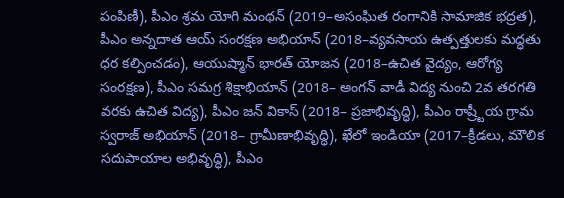పంపిణీ), పీఎం శ్రమ యోగి మంథన్ (2019–అసంఘిత రంగానికి సామాజిక భద్రత), పీఎం అన్నదాత ఆయ్ సంరక్షణ అభియాన్ (2018–వ్యవసాయ ఉత్పత్తులకు మద్ధతు ధర కల్పించడం), ఆయుష్మాన్ భారత్ యోజన (2018–ఉచిత వైద్యం, ఆరోగ్య సంరక్షణ), పీఎం సమగ్ర శిక్షాభియాన్ (2018– అంగన్ వాడీ విద్య నుంచి 2వ తరగతి వరకు ఉచిత విద్య), పీఎం జన్ వికాస్ (2018– ప్రజాభివృద్ధి), పీఎం రాష్ర్టీయ గ్రామ స్వరాజ్ అభియాన్ (2018– గ్రామీణాభివృద్ధి), ఖేలో ఇండియా (2017–క్రీడలు, మౌలిక సదుపాయాల అభివృద్ధి), పీఎం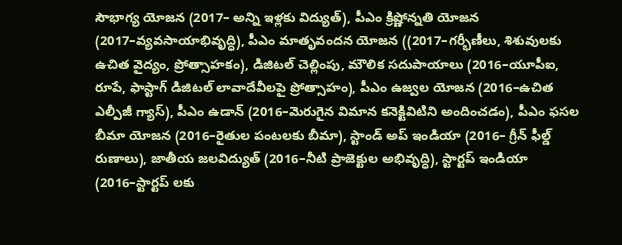సౌభాగ్య యోజన (2017– అన్ని ఇళ్లకు విద్యుత్), పీఎం క్రిష్ణోన్నతి యోజన (2017–వ్యవసాయాభివృద్ధి), పీఎం మాతృవందన యోజన ((2017–గర్భీణీలు, శిశువులకు ఉచిత వైద్యం, ప్రోత్సాహకం), డిజిటల్ చెల్లింపు, మౌలిక సదుపాయాలు (2016–యూపీఐ, రూపే, ఫాస్టాగ్ డిజిటల్ లావాదేవీలపై ప్రోత్సాహం), పీఎం ఉజ్వల యోజన (2016–ఉచిత ఎల్పీజీ గ్యాస్), పీఎం ఉడాన్ (2016–మెరుగైన విమాన కనెక్టివిటిని అందించడం), పీఎం ఫసల బీమా యోజన (2016–రైతుల పంటలకు బీమా), స్టాండ్ అప్ ఇండియా (2016– గ్రీన్ ఫీల్డ్ రుణాలు), జాతీయ జలవిద్యుత్ (2016–నీటి ప్రాజెక్టుల అభివృద్ధి), స్టార్టప్ ఇండియా (2016–స్టార్టప్ లకు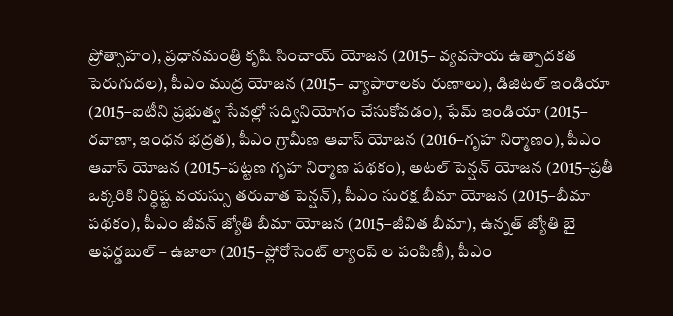ప్రోత్సాహం), ప్రధానమంత్రి కృషి సించాయ్ యోజన (2015– వ్యవసాయ ఉత్పాదకత పెరుగుదల), పీఎం ముద్ర యోజన (2015– వ్యాపారాలకు రుణాలు), డిజిటల్ ఇండియా (2015–ఐటీని ప్రభుత్వ సేవల్లో సద్వినియోగం చేసుకోవడం), ఫేమ్ ఇండియా (2015– రవాణా, ఇంధన భద్రత), పీఎం గ్రామీణ ఆవాస్ యోజన (2016–గృహ నిర్మాణం), పీఎం ఆవాస్ యోజన (2015–పట్టణ గృహ నిర్మాణ పథకం), అటల్ పెన్షన్ యోజన (2015–ప్రతీ ఒక్కరికి నిర్ధిష్ట వయస్సు తరువాత పెన్షన్), పీఎం సురక్ష బీమా యోజన (2015–బీమా పథకం), పీఎం జీవన్ జ్యోతి బీమా యోజన (2015–జీవిత బీమా), ఉన్నత్ జ్యోతి బై అఫర్డబుల్ – ఉజాలా (2015–ఫ్లోరోసెంట్ ల్యాంప్ ల పంపిణీ), పీఎం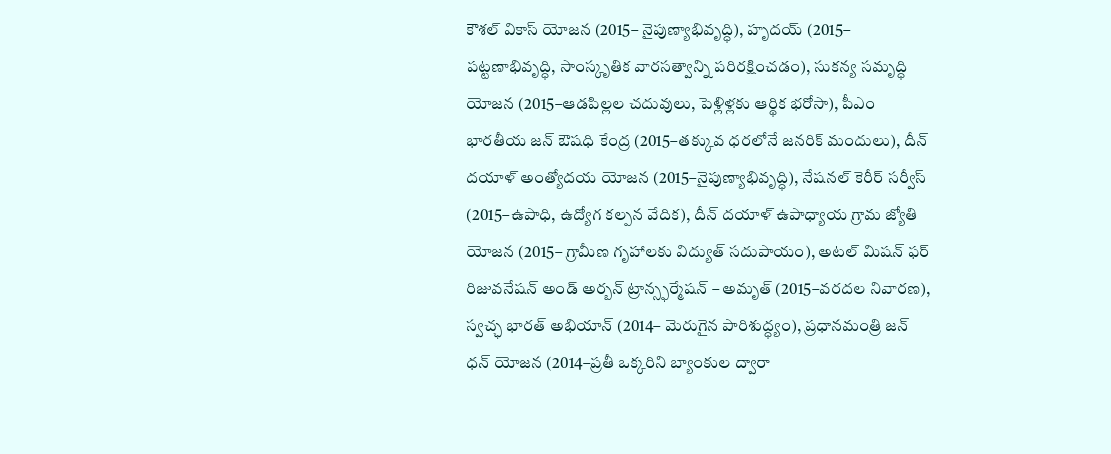కౌశల్ వికాస్ యోజన (2015– నైపుణ్యాభివృద్ధి), హృదయ్ (2015– పట్టణాభివృద్ధి, సాంస్కృతిక వారసత్వాన్ని పరిరక్షించడం), సుకన్య సమృద్ధి యోజన (2015–ఆడపిల్లల చదువులు, పెళ్లిళ్లకు ఆర్థిక భరోసా), పీఎం భారతీయ జన్ ఔషధి కేంద్ర (2015–తక్కువ ధరలోనే జనరిక్ మందులు), దీన్ దయాళ్ అంత్యోదయ యోజన (2015–నైపుణ్యాభివృద్ధి), నేషనల్ కెరీర్ సర్వీస్ (2015–ఉపాధి, ఉద్యోగ కల్పన వేదిక), దీన్ దయాళ్ ఉపాధ్యాయ గ్రామ జ్యోతి యోజన (2015– గ్రామీణ గృహాలకు విద్యుత్ సదుపాయం), అటల్ మిషన్ ఫర్ రిజువనేషన్ అండ్ అర్బన్ ట్రాన్స్ఫర్మేషన్ – అమృత్ (2015–వరదల నివారణ), స్వచ్ఛ భారత్ అభియాన్ (2014– మెరుగైన పారిశుద్ధ్యం), ప్రధానమంత్రి జన్ ధన్ యోజన (2014–ప్రతీ ఒక్కరిని బ్యాంకుల ద్వారా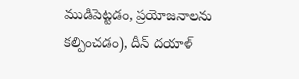ముడిపెట్టడం, ప్రయోజనాలను కల్పించడం), దీన్ దయాళ్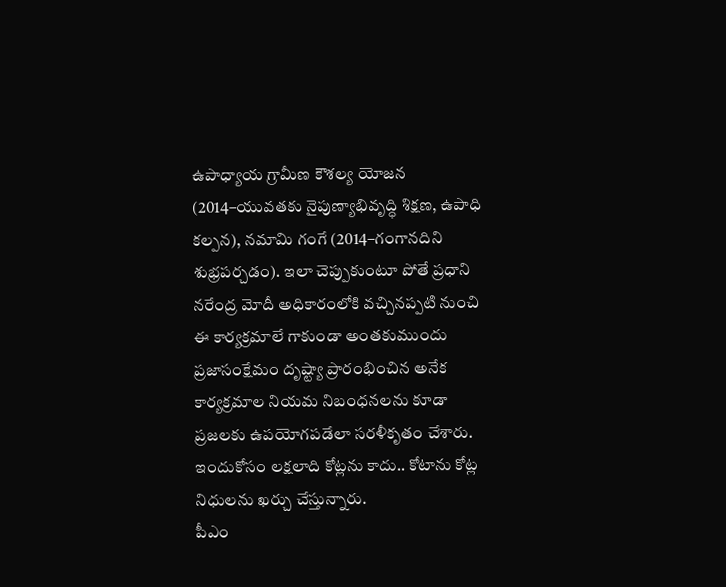ఉపాధ్యాయ గ్రామీణ కౌశల్య యోజన (2014–యువతకు నైపుణ్యాభివృద్ధి శిక్షణ, ఉపాధి కల్పన), నమామి గంగే (2014–గంగానదిని శుభ్రపర్చడం). ఇలా చెప్పుకుంటూ పోతే ప్రధాని నరేంద్ర మోదీ అధికారంలోకి వచ్చినప్పటి నుంచి ఈ కార్యక్రమాలే గాకుండా అంతకుముందు ప్రజాసంక్షేమం దృష్ట్యా ప్రారంభించిన అనేక కార్యక్రమాల నియమ నిబంధనలను కూడా ప్రజలకు ఉపయోగపడేలా సరళీకృతం చేశారు. ఇందుకోసం లక్షలాది కోట్లను కాదు.. కోటాను కోట్ల నిధులను ఖర్చు చేస్తున్నారు.
పీఎం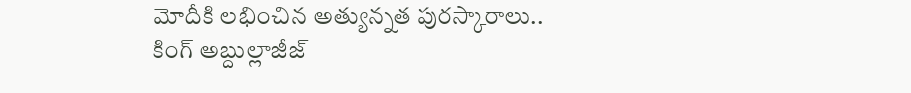మోదీకి లభించిన అత్యున్నత పురస్కారాలు..
కింగ్ అబ్దుల్లాజీజ్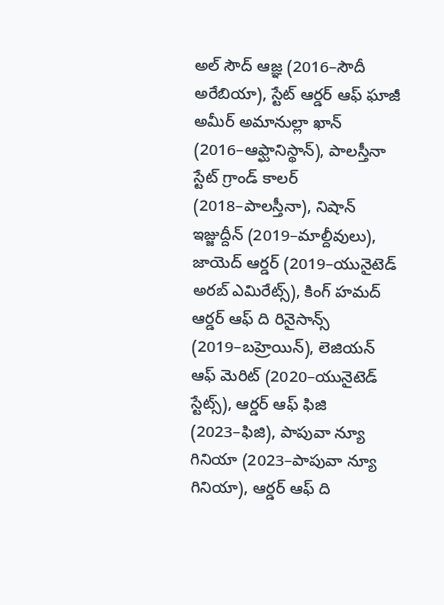అల్ సౌద్ ఆజ్ఞ (2016–సౌదీ అరేబియా), స్టేట్ ఆర్డర్ ఆఫ్ ఘాజీ అమీర్ అమానుల్లా ఖాన్ (2016–ఆఫ్ఘానిస్థాన్), పాలస్తీనా స్టేట్ గ్రాండ్ కాలర్ (2018–పాలస్తీనా), నిషాన్ ఇజ్జుద్దీన్ (2019–మాల్దీవులు), జాయెద్ ఆర్డర్ (2019–యునైటెడ్ అరబ్ ఎమిరేట్స్), కింగ్ హమద్ ఆర్డర్ ఆఫ్ ది రినైసాన్స్ (2019–బహ్రెయిన్), లెజియన్ ఆఫ్ మెరిట్ (2020–యునైటెడ్ స్టేట్స్), ఆర్డర్ ఆఫ్ ఫిజి (2023–ఫిజి), పాపువా న్యూ గినియా (2023–పాపువా న్యూ గినియా), ఆర్డర్ ఆఫ్ ది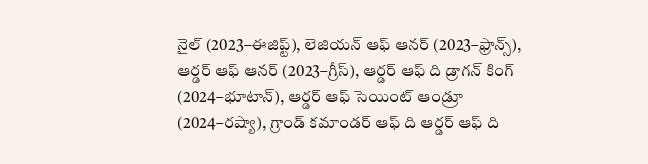నైల్ (2023–ఈజిప్ట్), లెజియన్ ఆఫ్ ఆనర్ (2023–ఫ్రాన్స్), ఆర్డర్ ఆఫ్ ఆనర్ (2023–గ్రీస్), ఆర్డర్ ఆఫ్ ది డ్రాగన్ కింగ్ (2024–భూటాన్), ఆర్డర్ ఆఫ్ సెయింట్ ఆండ్రూ (2024–రష్యా), గ్రాండ్ కమాండర్ ఆఫ్ ది ఆర్డర్ ఆఫ్ ది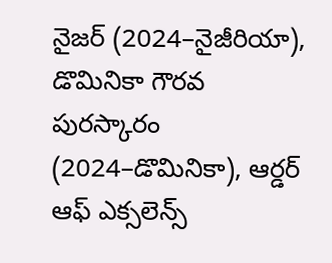నైజర్ (2024–నైజీరియా), డొమినికా గౌరవ పురస్కారం (2024–డొమినికా), ఆర్డర్ ఆఫ్ ఎక్సలెన్స్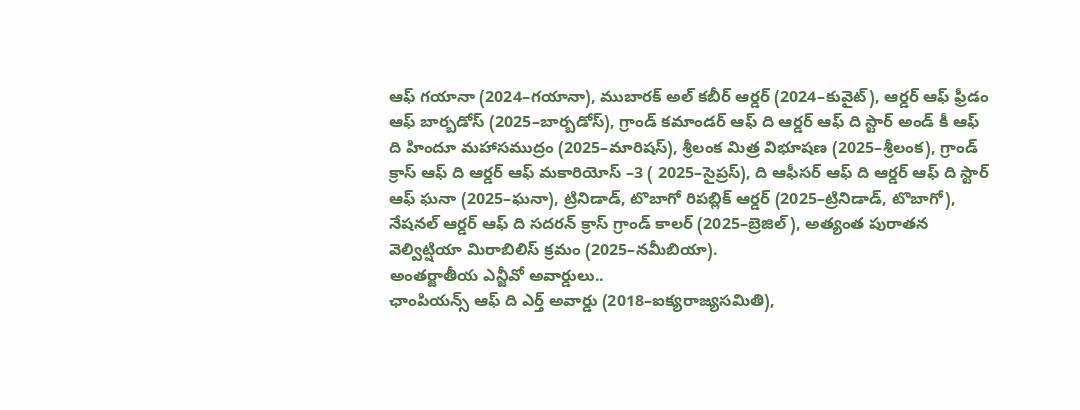ఆఫ్ గయానా (2024–గయానా), ముబారక్ అల్ కబీర్ ఆర్డర్ (2024–కువైట్), ఆర్డర్ ఆఫ్ ఫ్రీడం ఆఫ్ బార్బడోస్ (2025–బార్బడోస్), గ్రాండ్ కమాండర్ ఆఫ్ ది ఆర్డర్ ఆఫ్ ది స్టార్ అండ్ కీ ఆఫ్ ది హిందూ మహాసముద్రం (2025–మారిషస్), శ్రీలంక మిత్ర విభూషణ (2025–శ్రీలంక), గ్రాండ్ క్రాస్ ఆఫ్ ది ఆర్డర్ ఆఫ్ మకారియోస్ –3 ( 2025–సైప్రస్), ది ఆఫీసర్ ఆఫ్ ది ఆర్డర్ ఆఫ్ ది స్టార్ ఆఫ్ ఘనా (2025–ఘనా), ట్రినిడాడ్, టొబాగో రిపబ్లిక్ ఆర్డర్ (2025–ట్రినిడాడ్, టొబాగో), నేషనల్ ఆర్డర్ ఆఫ్ ది సదరన్ క్రాస్ గ్రాండ్ కాలర్ (2025–బ్రెజిల్), అత్యంత పురాతన వెల్విట్షియా మిరాబిలిస్ క్రమం (2025–నమీబియా).
అంతర్జాతీయ ఎన్జీవో అవార్డులు..
ఛాంపియన్స్ ఆఫ్ ది ఎర్త్ అవార్డు (2018–ఐక్యరాజ్యసమితి),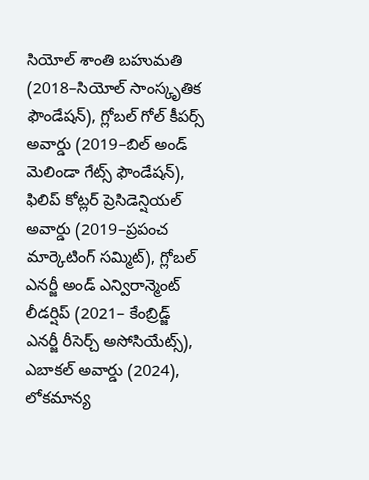సియోల్ శాంతి బహుమతి (2018–సియోల్ సాంస్కృతిక ఫౌండేషన్), గ్లోబల్ గోల్ కీపర్స్ అవార్డు (2019–బిల్ అండ్ మెలిండా గేట్స్ ఫౌండేషన్), ఫిలిప్ కోట్లర్ ప్రెసిడెన్షియల్ అవార్డు (2019–ప్రపంచ మార్కెటింగ్ సమ్మిట్), గ్లోబల్ ఎనర్జీ అండ్ ఎన్విరాన్మెంట్ లీడర్షిప్ (2021– కేంబ్రిడ్జ్ ఎనర్జీ రీసెర్చ్ అసోసియేట్స్), ఎబాకల్ అవార్డు (2024), లోకమాన్య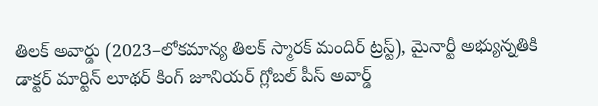తిలక్ అవార్డు (2023–లోకమాన్య తిలక్ స్మారక్ మందిర్ ట్రస్ట్), మైనార్టీ అభ్యున్నతికి డాక్టర్ మార్టిన్ లూథర్ కింగ్ జూనియర్ గ్లోబల్ పీస్ అవార్డ్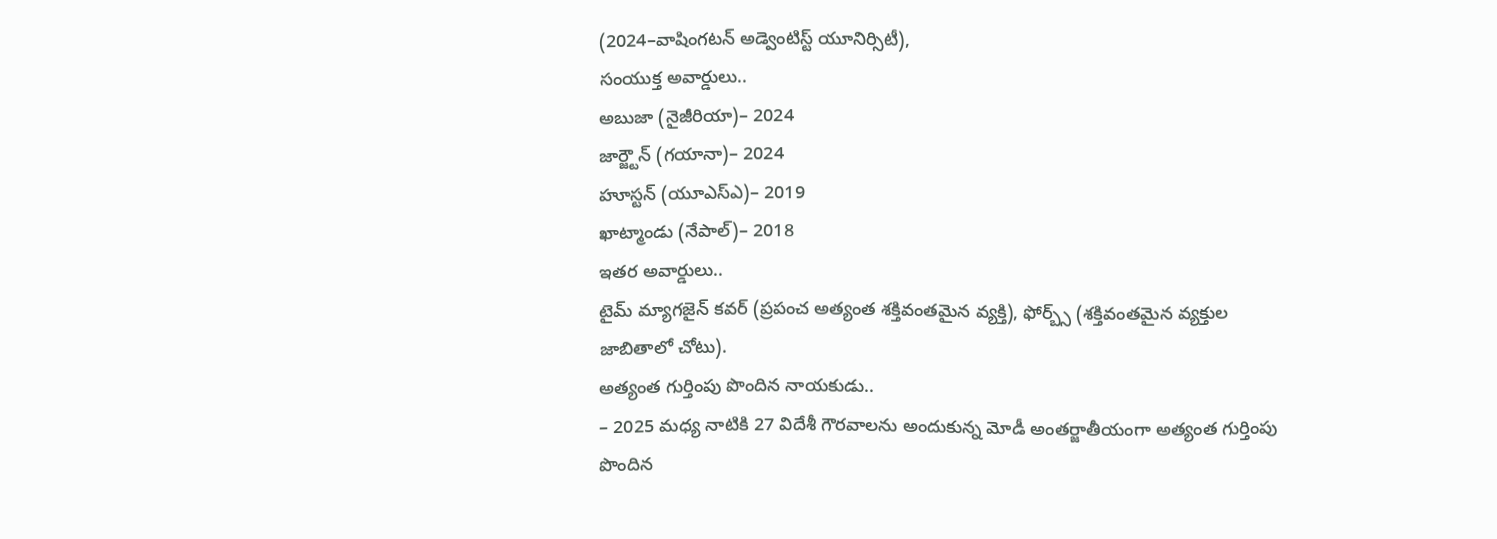(2024–వాషింగటన్ అడ్వెంటిస్ట్ యూనిర్సిటీ),
సంయుక్త అవార్డులు..
అబుజా (నైజీరియా)– 2024
జార్జ్టౌన్ (గయానా)– 2024
హూస్టన్ (యూఎస్ఎ)– 2019
ఖాట్మాండు (నేపాల్)– 2018
ఇతర అవార్డులు..
టైమ్ మ్యాగజైన్ కవర్ (ప్రపంచ అత్యంత శక్తివంతమైన వ్యక్తి), ఫోర్బ్స్ (శక్తివంతమైన వ్యక్తుల జాబితాలో చోటు).
అత్యంత గుర్తింపు పొందిన నాయకుడు..
– 2025 మధ్య నాటికి 27 విదేశీ గౌరవాలను అందుకున్న మోడీ అంతర్జాతీయంగా అత్యంత గుర్తింపు పొందిన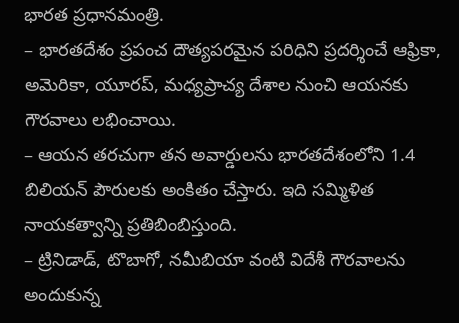భారత ప్రధానమంత్రి.
– భారతదేశం ప్రపంచ దౌత్యపరమైన పరిధిని ప్రదర్శించే ఆఫ్రికా, అమెరికా, యూరప్, మధ్యప్రాచ్య దేశాల నుంచి ఆయనకు గౌరవాలు లభించాయి.
– ఆయన తరచుగా తన అవార్డులను భారతదేశంలోని 1.4 బిలియన్ పౌరులకు అంకితం చేస్తారు. ఇది సమ్మిళిత నాయకత్వాన్ని ప్రతిబింబిస్తుంది.
– ట్రినిడాడ్, టొబాగో, నమీబియా వంటి విదేశీ గౌరవాలను అందుకున్న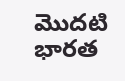మొదటి భారత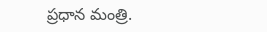ప్రధాన మంత్రి.